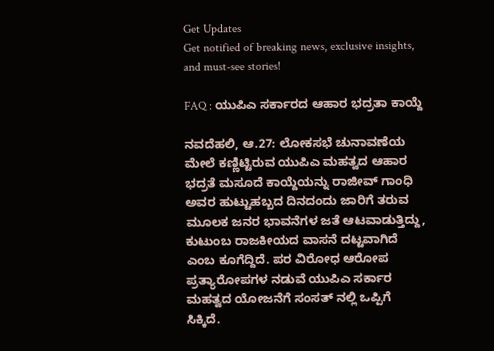Get Updates
Get notified of breaking news, exclusive insights, and must-see stories!

FAQ : ಯುಪಿಎ ಸರ್ಕಾರದ ಆಹಾರ ಭದ್ರತಾ ಕಾಯ್ದೆ

ನವದೆಹಲಿ, ಆ.27: ಲೋಕಸಭೆ ಚುನಾವಣೆಯ ಮೇಲೆ ಕಣ್ಣಿಟ್ಟಿರುವ ಯುಪಿಎ ಮಹತ್ವದ ಆಹಾರ ಭದ್ರತೆ ಮಸೂದೆ ಕಾಯ್ದೆಯನ್ನು ರಾಜೀವ್ ಗಾಂಧಿ ಅವರ ಹುಟ್ಟುಹಬ್ಬದ ದಿನದಂದು ಜಾರಿಗೆ ತರುವ ಮೂಲಕ ಜನರ ಭಾವನೆಗಳ ಜತೆ ಆಟವಾಡುತ್ತಿದ್ದು, ಕುಟುಂಬ ರಾಜಕೀಯದ ವಾಸನೆ ದಟ್ಟವಾಗಿದೆ ಎಂಬ ಕೂಗೆದ್ದಿದೆ. ಪರ ವಿರೋಧ ಆರೋಪ ಪ್ರತ್ಯಾರೋಪಗಳ ನಡುವೆ ಯುಪಿಎ ಸರ್ಕಾರ ಮಹತ್ವದ ಯೋಜನೆಗೆ ಸಂಸತ್ ನಲ್ಲಿ ಒಪ್ಪಿಗೆ ಸಿಕ್ಕಿದೆ.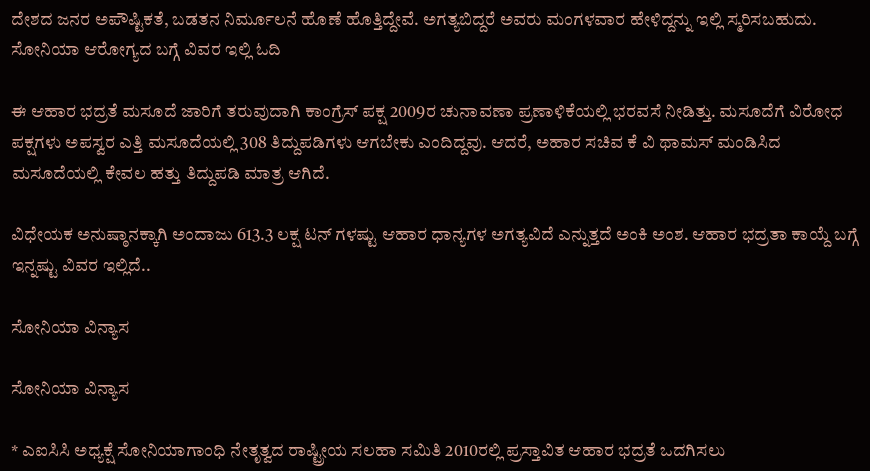ದೇಶದ ಜನರ ಅಪೌಷ್ಟಿಕತೆ, ಬಡತನ ನಿರ್ಮೂಲನೆ ಹೊಣೆ ಹೊತ್ತಿದ್ದೇವೆ. ಅಗತ್ಯಬಿದ್ದರೆ ಅವರು ಮಂಗಳವಾರ ಹೇಳಿದ್ದನ್ನು ಇಲ್ಲಿ ಸ್ಮರಿಸಬಹುದು. ಸೋನಿಯಾ ಆರೋಗ್ಯದ ಬಗ್ಗೆ ವಿವರ ಇಲ್ಲಿ ಓದಿ

ಈ ಆಹಾರ ಭದ್ರತೆ ಮಸೂದೆ ಜಾರಿಗೆ ತರುವುದಾಗಿ ಕಾಂಗ್ರೆಸ್ ಪಕ್ಷ 2009ರ ಚುನಾವಣಾ ಪ್ರಣಾಳಿಕೆಯಲ್ಲಿ ಭರವಸೆ ನೀಡಿತ್ತು. ಮಸೂದೆಗೆ ವಿರೋಧ ಪಕ್ಷಗಳು ಅಪಸ್ವರ ಎತ್ತಿ ಮಸೂದೆಯಲ್ಲಿ 308 ತಿದ್ದುಪಡಿಗಳು ಆಗಬೇಕು ಎಂದಿದ್ದವು. ಆದರೆ, ಅಹಾರ ಸಚಿವ ಕೆ ವಿ ಥಾಮಸ್ ಮಂಡಿಸಿದ ಮಸೂದೆಯಲ್ಲಿ ಕೇವಲ ಹತ್ತು ತಿದ್ದುಪಡಿ ಮಾತ್ರ ಆಗಿದೆ.

ವಿಧೇಯಕ ಅನುಷ್ಠಾನಕ್ಕಾಗಿ ಅಂದಾಜು 613.3 ಲಕ್ಷ ಟನ್ ಗಳಷ್ಟು ಆಹಾರ ಧಾನ್ಯಗಳ ಅಗತ್ಯವಿದೆ ಎನ್ನುತ್ತದೆ ಅಂಕಿ ಅಂಶ. ಆಹಾರ ಭದ್ರತಾ ಕಾಯ್ದೆ ಬಗ್ಗೆ ಇನ್ನಷ್ಟು ವಿವರ ಇಲ್ಲಿದೆ..

ಸೋನಿಯಾ ವಿನ್ಯಾಸ

ಸೋನಿಯಾ ವಿನ್ಯಾಸ

* ಎಐಸಿಸಿ ಅಧ್ಯಕ್ಷೆ ಸೋನಿಯಾಗಾಂಧಿ ನೇತೃತ್ವದ ರಾಷ್ಟ್ರೀಯ ಸಲಹಾ ಸಮಿತಿ 2010ರಲ್ಲಿ ಪ್ರಸ್ತಾವಿತ ಆಹಾರ ಭದ್ರತೆ ಒದಗಿಸಲು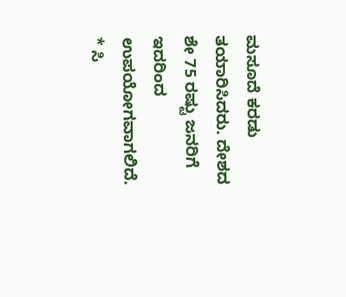ಮಸೂದೆ ಕರಡು ತಯಾರಿಸಿದರು. ದೇಶದ ಶೇ 75 ರಷ್ಟು ಜನರಿಗೆ ಇದರಿಂದ ಉಪಯೋಗವಾಗಲಿದೆ.
* ಸಿ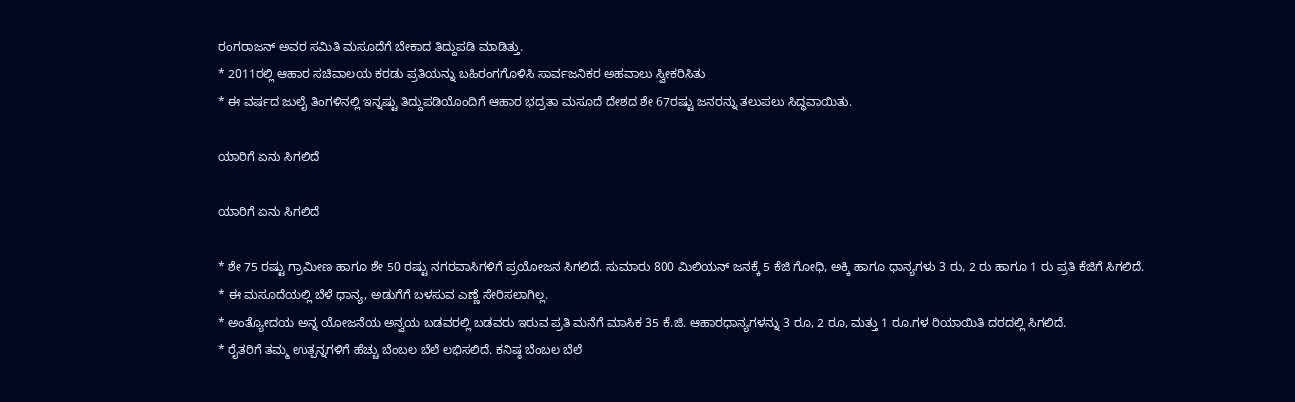ರಂಗರಾಜನ್ ಅವರ ಸಮಿತಿ ಮಸೂದೆಗೆ ಬೇಕಾದ ತಿದ್ದುಪಡಿ ಮಾಡಿತ್ತು.
* 2011ರಲ್ಲಿ ಆಹಾರ ಸಚಿವಾಲಯ ಕರಡು ಪ್ರತಿಯನ್ನು ಬಹಿರಂಗಗೊಳಿಸಿ ಸಾರ್ವಜನಿಕರ ಅಹವಾಲು ಸ್ವೀಕರಿಸಿತು
* ಈ ವರ್ಷದ ಜುಲೈ ತಿಂಗಳಿನಲ್ಲಿ ಇನ್ನಷ್ಟು ತಿದ್ದುಪಡಿಯೊಂದಿಗೆ ಆಹಾರ ಭದ್ರತಾ ಮಸೂದೆ ದೇಶದ ಶೇ 67ರಷ್ಟು ಜನರನ್ನು ತಲುಪಲು ಸಿದ್ಧವಾಯಿತು.

ಯಾರಿಗೆ ಏನು ಸಿಗಲಿದೆ

ಯಾರಿಗೆ ಏನು ಸಿಗಲಿದೆ

* ಶೇ 75 ರಷ್ಟು ಗ್ರಾಮೀಣ ಹಾಗೂ ಶೇ 50 ರಷ್ಟು ನಗರವಾಸಿಗಳಿಗೆ ಪ್ರಯೋಜನ ಸಿಗಲಿದೆ. ಸುಮಾರು 800 ಮಿಲಿಯನ್ ಜನಕ್ಕೆ 5 ಕೆಜಿ ಗೋಧಿ, ಅಕ್ಕಿ ಹಾಗೂ ಧಾನ್ಯಗಳು 3 ರು, 2 ರು ಹಾಗೂ 1 ರು ಪ್ರತಿ ಕೆಜಿಗೆ ಸಿಗಲಿದೆ.
* ಈ ಮಸೂದೆಯಲ್ಲಿ ಬೆಳೆ ಧಾನ್ಯ, ಅಡುಗೆಗೆ ಬಳಸುವ ಎಣ್ಣೆ ಸೇರಿಸಲಾಗಿಲ್ಲ.
* ಅಂತ್ಯೋದಯ ಅನ್ನ ಯೋಜನೆಯ ಅನ್ವಯ ಬಡವರಲ್ಲಿ ಬಡವರು ಇರುವ ಪ್ರತಿ ಮನೆಗೆ ಮಾಸಿಕ 35 ಕೆ.ಜಿ. ಆಹಾರಧಾನ್ಯಗಳನ್ನು 3 ರೂ, 2 ರೂ, ಮತ್ತು 1 ರೂ.ಗಳ ರಿಯಾಯಿತಿ ದರದಲ್ಲಿ ಸಿಗಲಿದೆ.
* ರೈತರಿಗೆ ತಮ್ಮ ಉತ್ಪನ್ನಗಳಿಗೆ ಹೆಚ್ಚು ಬೆಂಬಲ ಬೆಲೆ ಲಭಿಸಲಿದೆ. ಕನಿಷ್ಠ ಬೆಂಬಲ ಬೆಲೆ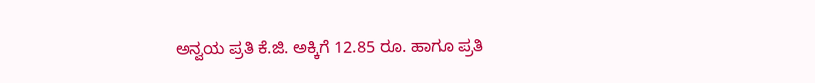ಅನ್ವಯ ಪ್ರತಿ ಕೆ.ಜಿ. ಅಕ್ಕಿಗೆ 12.85 ರೂ. ಹಾಗೂ ಪ್ರತಿ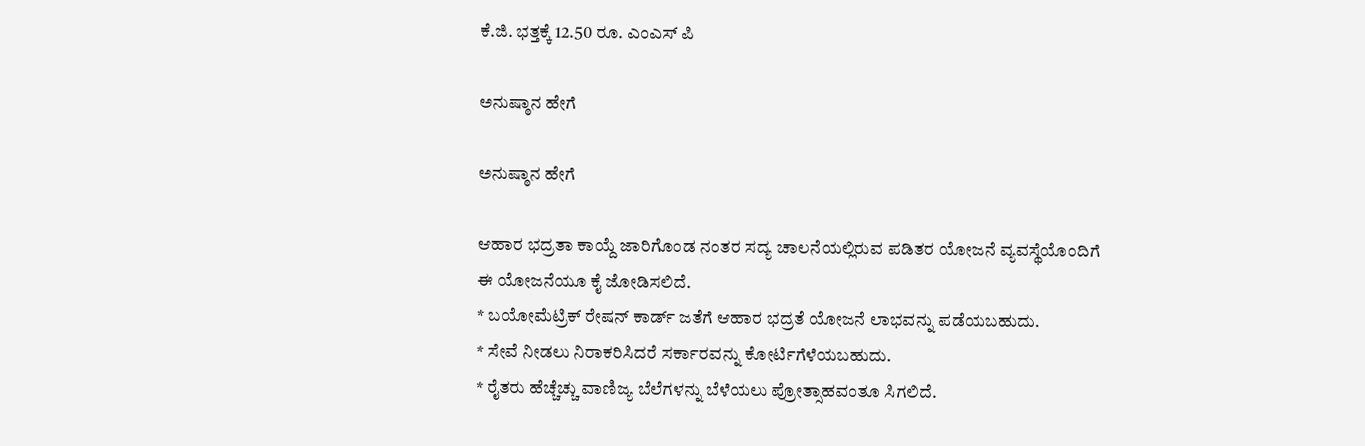ಕೆ.ಜಿ. ಭತ್ತಕ್ಕೆ 12.50 ರೂ. ಎಂಎಸ್ ಪಿ

ಅನುಷ್ಠಾನ ಹೇಗೆ

ಅನುಷ್ಠಾನ ಹೇಗೆ

ಆಹಾರ ಭದ್ರತಾ ಕಾಯ್ದೆ ಜಾರಿಗೊಂಡ ನಂತರ ಸದ್ಯ ಚಾಲನೆಯಲ್ಲಿರುವ ಪಡಿತರ ಯೋಜನೆ ವ್ಯವಸ್ಥೆಯೊಂದಿಗೆ ಈ ಯೋಜನೆಯೂ ಕೈ ಜೋಡಿಸಲಿದೆ.
* ಬಯೋಮೆಟ್ರಿಕ್ ರೇಷನ್ ಕಾರ್ಡ್ ಜತೆಗೆ ಆಹಾರ ಭದ್ರತೆ ಯೋಜನೆ ಲಾಭವನ್ನು ಪಡೆಯಬಹುದು.
* ಸೇವೆ ನೀಡಲು ನಿರಾಕರಿಸಿದರೆ ಸರ್ಕಾರವನ್ನು ಕೋರ್ಟಿಗೆಳೆಯಬಹುದು.
* ರೈತರು ಹೆಚ್ಚೆಚ್ಚು ವಾಣಿಜ್ಯ ಬೆಲೆಗಳನ್ನು ಬೆಳೆಯಲು ಪ್ರೋತ್ಸಾಹವಂತೂ ಸಿಗಲಿದೆ.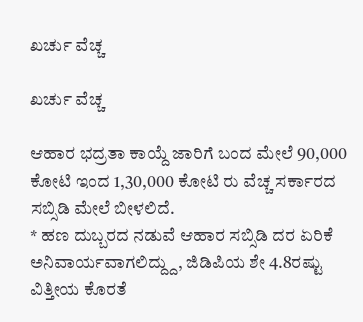ಖರ್ಚು ವೆಚ್ಚ

ಖರ್ಚು ವೆಚ್ಚ

ಆಹಾರ ಭದ್ರತಾ ಕಾಯ್ದೆ ಜಾರಿಗೆ ಬಂದ ಮೇಲೆ 90,000 ಕೋಟಿ ಇಂದ 1,30,000 ಕೋಟಿ ರು ವೆಚ್ಚ ಸರ್ಕಾರದ ಸಬ್ಸಿಡಿ ಮೇಲೆ ಬೀಳಲಿದೆ.
* ಹಣ ದುಬ್ಬರದ ನಡುವೆ ಆಹಾರ ಸಬ್ಸಿಡಿ ದರ ಏರಿಕೆ ಅನಿವಾರ್ಯವಾಗಲಿದ್ದ್ದು, ಜಿಡಿಪಿಯ ಶೇ 4.8ರಷ್ಟು ವಿತ್ತೀಯ ಕೊರತೆ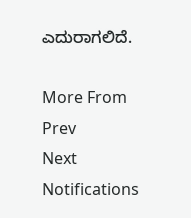ಎದುರಾಗಲಿದೆ.

More From
Prev
Next
Notifications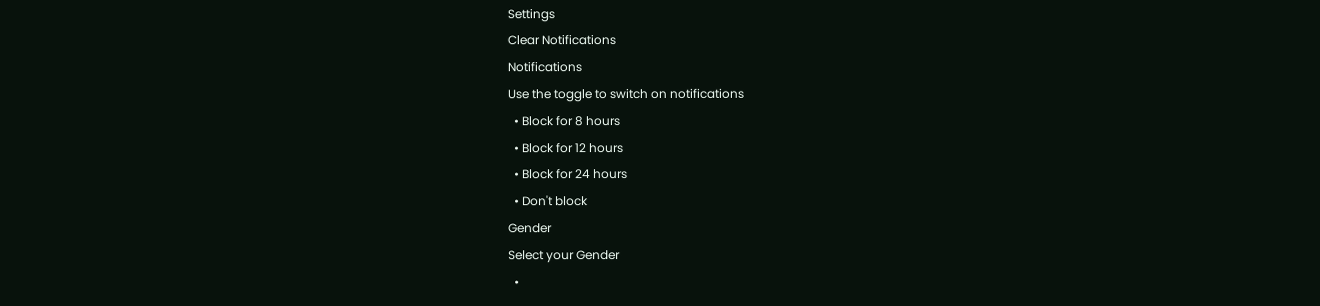Settings
Clear Notifications
Notifications
Use the toggle to switch on notifications
  • Block for 8 hours
  • Block for 12 hours
  • Block for 24 hours
  • Don't block
Gender
Select your Gender
  •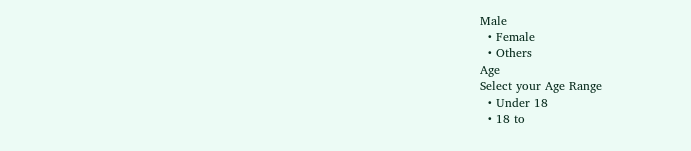Male
  • Female
  • Others
Age
Select your Age Range
  • Under 18
  • 18 to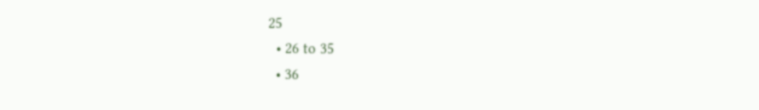25
  • 26 to 35
  • 36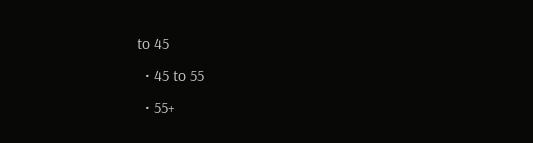to 45
  • 45 to 55
  • 55+